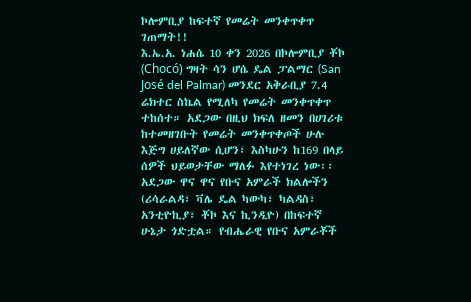ኮሎምቢያ ከፍተኛ የመሬት መንቀጥቀጥ ገጠማት!!
እ.ኤ.አ. ነሐሴ 10 ቀን 2026 በኮሎምቢያ ቾኮ (Chocó) ግዛት ሳን ሆሴ ዴል ፓልማር (San José del Palmar) መንደር አቅራቢያ 7.4 ሬክተር ስኬል የሚለካ የመሬት መንቀጥቀጥ ተከሰተ። አደጋው በዚህ ክፍለ ዘመን በሀገሪቱ ከተመዘገቡት የመሬት መንቀጥቀጦች ሁሉ እጅግ ሀይለኛው ሲሆን፣ እስካሁን ከ169 በላይ ሰዎች ህይወታቸው ማለፉ እየተነገረ ነው፡፡
አደጋው ዋና ዋና የቡና አምራች ክልሎችን (ሪሳራልዳ፣ ቫሌ ዴል ካውካ፣ ካልዳስ፣ አንቲዮኪያ፣ ቾኮ እና ኪንዲዮ) በከፍተኛ ሁኔታ ጎድቷል። የብሔራዊ የቡና አምራቾች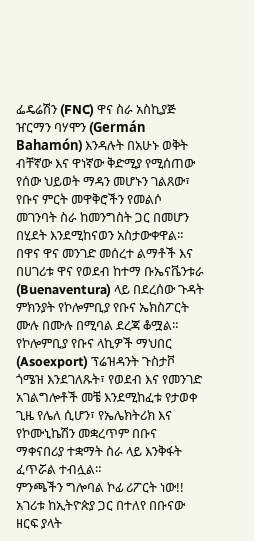ፌዴሬሽን (FNC) ዋና ስራ አስኪያጅ ዠርማን ባሃሞን (Germán Bahamón) እንዳሉት በአሁኑ ወቅት ብቸኛው እና ዋነኛው ቅድሚያ የሚሰጠው የሰው ህይወት ማዳን መሆኑን ገልጸው፣ የቡና ምርት መዋቅሮችን የመልሶ መገንባት ስራ ከመንግስት ጋር በመሆን በሂደት እንደሚከናወን አስታውቀዋል።
በዋና ዋና መንገድ መሰረተ ልማቶች እና በሀገሪቱ ዋና የወደብ ከተማ ቡኤናቬንቱራ (Buenaventura) ላይ በደረሰው ጉዳት ምክንያት የኮሎምቢያ የቡና ኤክስፖርት ሙሉ በሙሉ በሚባል ደረጃ ቆሟል። የኮሎምቢያ የቡና ላኪዎች ማህበር (Asoexport) ፕሬዝዳንት ጉስታቮ ጎሜዝ እንደገለጹት፣ የወደብ እና የመንገድ አገልግሎቶች መቼ እንደሚከፈቱ የታወቀ ጊዜ የሌለ ሲሆን፣ የኤሌክትሪክ እና የኮሙኒኬሽን መቋረጥም በቡና ማቀናበሪያ ተቋማት ስራ ላይ እንቅፋት ፈጥሯል ተብሏል።
ምንጫችን ግሎባል ኮፊ ሪፖርት ነው!!
አገሪቱ ከኢትዮጵያ ጋር በተለየ በቡናው ዘርፍ ያላት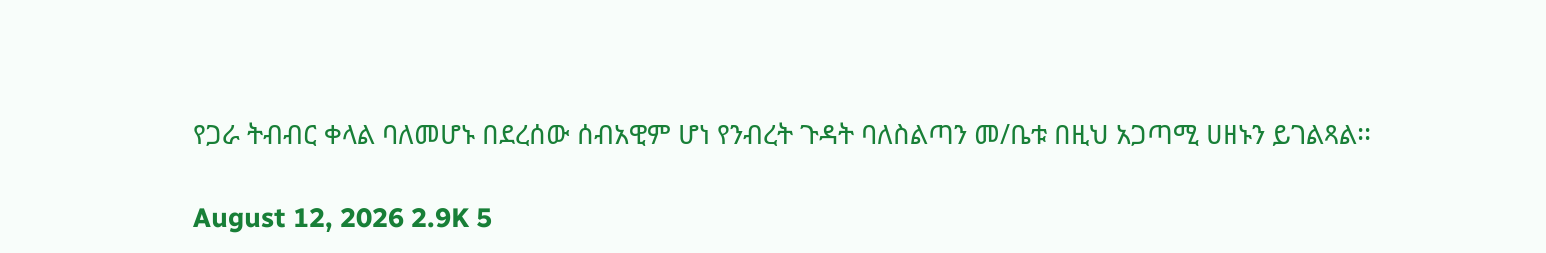የጋራ ትብብር ቀላል ባለመሆኑ በደረሰው ሰብአዊም ሆነ የንብረት ጉዳት ባለስልጣን መ/ቤቱ በዚህ አጋጣሚ ሀዘኑን ይገልጻል፡፡

August 12, 2026 2.9K 5